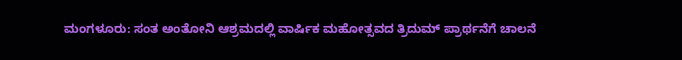ಮಂಗಳೂರು: ಸಂತ ಅಂತೋನಿ ಆಶ್ರಮದಲ್ಲಿ ವಾರ್ಷಿಕ ಮಹೋತ್ಸವದ ತ್ರಿದುಮ್ ಪ್ರಾರ್ಥನೆಗೆ ಚಾಲನೆ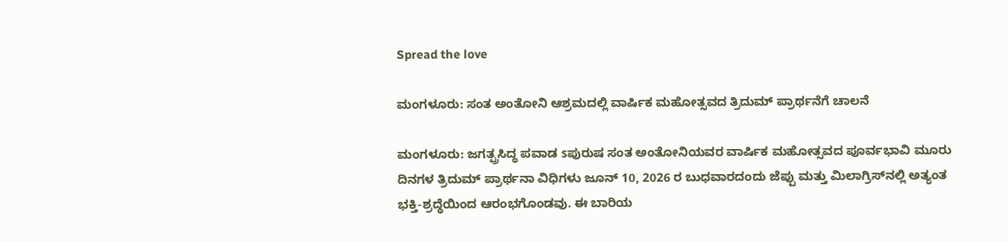Spread the love

ಮಂಗಳೂರು: ಸಂತ ಅಂತೋನಿ ಆಶ್ರಮದಲ್ಲಿ ವಾರ್ಷಿಕ ಮಹೋತ್ಸವದ ತ್ರಿದುಮ್ ಪ್ರಾರ್ಥನೆಗೆ ಚಾಲನೆ

ಮಂಗಳೂರು: ಜಗತ್ಪ್ರಸಿದ್ಧ ಪವಾಡ sಪುರುಷ ಸಂತ ಅಂತೋನಿಯವರ ವಾರ್ಷಿಕ ಮಹೋತ್ಸವದ ಪೂರ್ವಭಾವಿ ಮೂರು ದಿನಗಳ ತ್ರಿದುಮ್ ಪ್ರಾರ್ಥನಾ ವಿಧಿಗಳು ಜೂನ್ 10, 2026 ರ ಬುಧವಾರದಂದು ಜೆಪ್ಪು ಮತ್ತು ಮಿಲಾಗ್ರಿಸ್‌ನಲ್ಲಿ ಅತ್ಯಂತ ಭಕ್ತಿ-ಶ್ರದ್ಧೆಯಿಂದ ಆರಂಭಗೊಂಡವು. ಈ ಬಾರಿಯ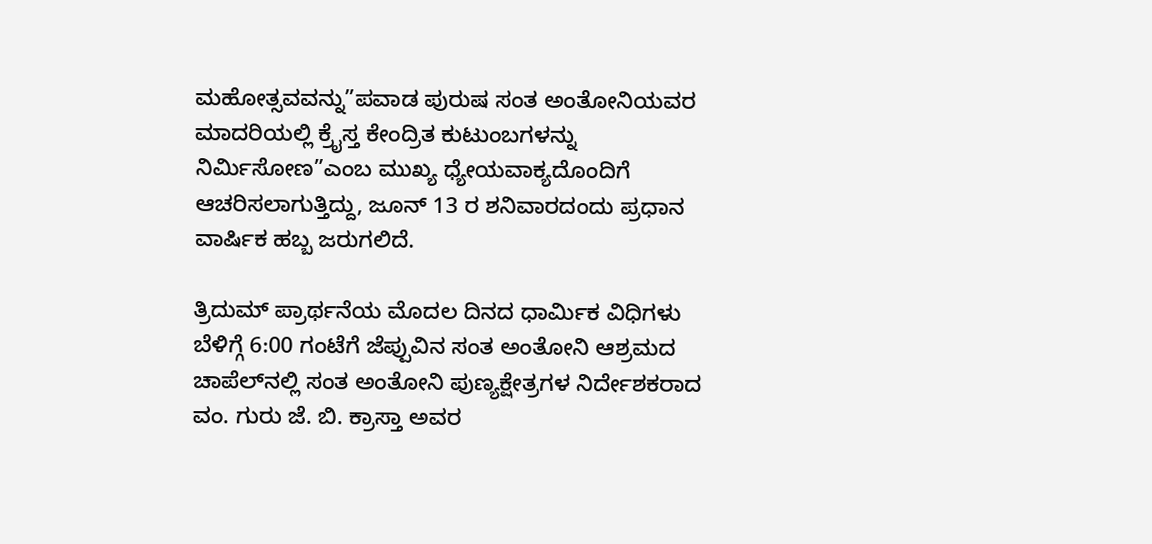ಮಹೋತ್ಸವವನ್ನು”ಪವಾಡ ಪುರುಷ ಸಂತ ಅಂತೋನಿಯವರ ಮಾದರಿಯಲ್ಲಿ ಕ್ರೈಸ್ತ ಕೇಂದ್ರಿತ ಕುಟುಂಬಗಳನ್ನು ನಿರ್ಮಿಸೋಣ”ಎಂಬ ಮುಖ್ಯ ಧ್ಯೇಯವಾಕ್ಯದೊಂದಿಗೆ ಆಚರಿಸಲಾಗುತ್ತಿದ್ದು, ಜೂನ್ 13 ರ ಶನಿವಾರದಂದು ಪ್ರಧಾನ ವಾರ್ಷಿಕ ಹಬ್ಬ ಜರುಗಲಿದೆ.

ತ್ರಿದುಮ್ ಪ್ರಾರ್ಥನೆಯ ಮೊದಲ ದಿನದ ಧಾರ್ಮಿಕ ವಿಧಿಗಳು ಬೆಳಿಗ್ಗೆ 6:00 ಗಂಟೆಗೆ ಜೆಪ್ಪುವಿನ ಸಂತ ಅಂತೋನಿ ಆಶ್ರಮದ ಚಾಪೆಲ್‌ನಲ್ಲಿ ಸಂತ ಅಂತೋನಿ ಪುಣ್ಯಕ್ಷೇತ್ರಗಳ ನಿರ್ದೇಶಕರಾದ ವಂ. ಗುರು ಜೆ. ಬಿ. ಕ್ರಾಸ್ತಾ ಅವರ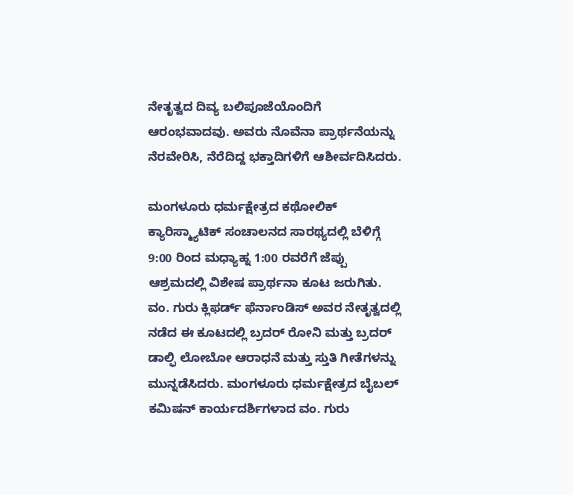ನೇತೃತ್ವದ ದಿವ್ಯ ಬಲಿಪೂಜೆಯೊಂದಿಗೆ ಆರಂಭವಾದವು. ಅವರು ನೊವೆನಾ ಪ್ರಾರ್ಥನೆಯನ್ನು ನೆರವೇರಿಸಿ, ನೆರೆದಿದ್ದ ಭಕ್ತಾದಿಗಳಿಗೆ ಆಶೀರ್ವದಿಸಿದರು.

ಮಂಗಳೂರು ಧರ್ಮಕ್ಷೇತ್ರದ ಕಥೋಲಿಕ್ ಕ್ಯಾರಿಸ್ಮ್ಯಾಟಿಕ್ ಸಂಚಾಲನದ ಸಾರಥ್ಯದಲ್ಲಿ ಬೆಳಿಗ್ಗೆ 9:00 ರಿಂದ ಮಧ್ಯಾಹ್ನ 1:00 ರವರೆಗೆ ಜೆಪ್ಪು ಆಶ್ರಮದಲ್ಲಿ ವಿಶೇಷ ಪ್ರಾರ್ಥನಾ ಕೂಟ ಜರುಗಿತು. ವಂ. ಗುರು ಕ್ಲಿಫರ್ಡ್ ಫೆರ್ನಾಂಡಿಸ್ ಅವರ ನೇತೃತ್ವದಲ್ಲಿ ನಡೆದ ಈ ಕೂಟದಲ್ಲಿ ಬ್ರದರ್ ರೋನಿ ಮತ್ತು ಬ್ರದರ್ ಡಾಲ್ಫಿ ಲೋಬೋ ಆರಾಧನೆ ಮತ್ತು ಸ್ತುತಿ ಗೀತೆಗಳನ್ನು ಮುನ್ನಡೆಸಿದರು. ಮಂಗಳೂರು ಧರ್ಮಕ್ಷೇತ್ರದ ಬೈಬಲ್ ಕಮಿಷನ್ ಕಾರ್ಯದರ್ಶಿಗಳಾದ ವಂ. ಗುರು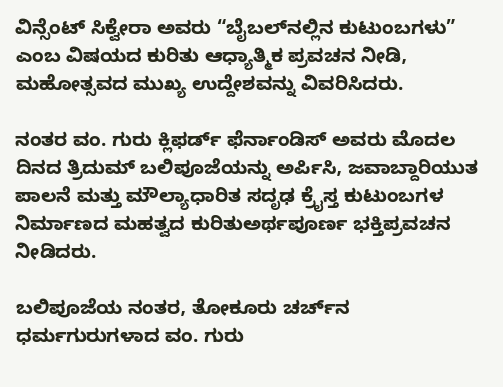ವಿನ್ಸೆಂಟ್ ಸಿಕ್ವೇರಾ ಅವರು “ಬೈಬಲ್‌ನಲ್ಲಿನ ಕುಟುಂಬಗಳು” ಎಂಬ ವಿಷಯದ ಕುರಿತು ಆಧ್ಯಾತ್ಮಿಕ ಪ್ರವಚನ ನೀಡಿ, ಮಹೋತ್ಸವದ ಮುಖ್ಯ ಉದ್ದೇಶವನ್ನು ವಿವರಿಸಿದರು.

ನಂತರ ವಂ. ಗುರು ಕ್ಲಿಫರ್ಡ್ ಫೆರ್ನಾಂಡಿಸ್ ಅವರು ಮೊದಲ ದಿನದ ತ್ರಿದುಮ್ ಬಲಿಪೂಜೆಯನ್ನು ಅರ್ಪಿಸಿ, ಜವಾಬ್ದಾರಿಯುತ ಪಾಲನೆ ಮತ್ತು ಮೌಲ್ಯಾಧಾರಿತ ಸದೃಢ ಕ್ರೈಸ್ತ ಕುಟುಂಬಗಳ ನಿರ್ಮಾಣದ ಮಹತ್ವದ ಕುರಿತುಅರ್ಥಪೂರ್ಣ ಭಕ್ತಿಪ್ರವಚನ ನೀಡಿದರು.

ಬಲಿಪೂಜೆಯ ನಂತರ, ತೋಕೂರು ಚರ್ಚ್‌ನ ಧರ್ಮಗುರುಗಳಾದ ವಂ. ಗುರು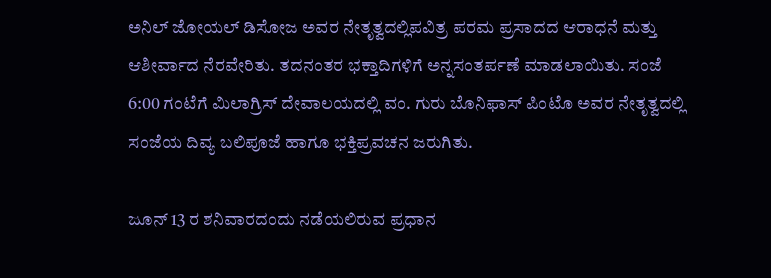ಅನಿಲ್ ಜೋಯಲ್ ಡಿಸೋಜ ಅವರ ನೇತೃತ್ವದಲ್ಲಿಪವಿತ್ರ ಪರಮ ಪ್ರಸಾದದ ಆರಾಧನೆ ಮತ್ತು ಆಶೀರ್ವಾದ ನೆರವೇರಿತು. ತದನಂತರ ಭಕ್ತಾದಿಗಳಿಗೆ ಅನ್ನಸಂತರ್ಪಣೆ ಮಾಡಲಾಯಿತು. ಸಂಜೆ 6:00 ಗಂಟೆಗೆ ಮಿಲಾಗ್ರಿಸ್ ದೇವಾಲಯದಲ್ಲಿ ವಂ. ಗುರು ಬೊನಿಫಾಸ್ ಪಿಂಟೊ ಅವರ ನೇತೃತ್ವದಲ್ಲಿ ಸಂಜೆಯ ದಿವ್ಯ ಬಲಿಪೂಜೆ ಹಾಗೂ ಭಕ್ತಿಪ್ರವಚನ ಜರುಗಿತು.

ಜೂನ್ 13 ರ ಶನಿವಾರದಂದು ನಡೆಯಲಿರುವ ಪ್ರಧಾನ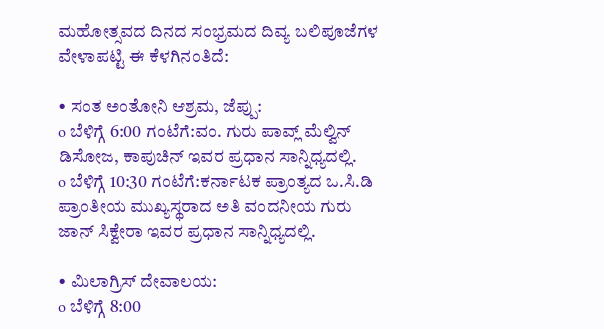ಮಹೋತ್ಸವದ ದಿನದ ಸಂಭ್ರಮದ ದಿವ್ಯ ಬಲಿಪೂಜೆಗಳ ವೇಳಾಪಟ್ಟಿ ಈ ಕೆಳಗಿನಂತಿದೆ:

• ಸಂತ ಅಂತೋನಿ ಆಶ್ರಮ, ಜೆಪ್ಪು:
o ಬೆಳಿಗ್ಗೆ 6:00 ಗಂಟೆಗೆ:ವಂ. ಗುರು ಪಾವ್ಲ್ ಮೆಲ್ವಿನ್ ಡಿಸೋಜ, ಕಾಪುಚಿನ್ ಇವರ ಪ್ರಧಾನ ಸಾನ್ನಿಧ್ಯದಲ್ಲಿ.
o ಬೆಳಿಗ್ಗೆ 10:30 ಗಂಟೆಗೆ:ಕರ್ನಾಟಕ ಪ್ರಾಂತ್ಯದ ಒ.ಸಿ.ಡಿ ಪ್ರಾಂತೀಯ ಮುಖ್ಯಸ್ಥರಾದ ಅತಿ ವಂದನೀಯ ಗುರು ಜಾನ್ ಸಿಕ್ವೇರಾ ಇವರ ಪ್ರಧಾನ ಸಾನ್ನಿಧ್ಯದಲ್ಲಿ.

• ಮಿಲಾಗ್ರಿಸ್ ದೇವಾಲಯ:
o ಬೆಳಿಗ್ಗೆ 8:00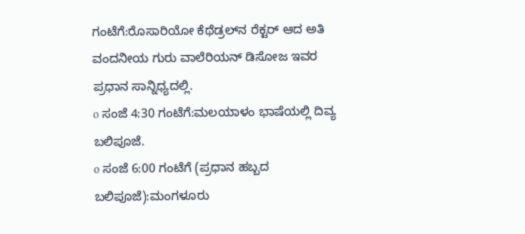ಗಂಟೆಗೆ:ರೊಸಾರಿಯೋ ಕೆಥೆಡ್ರಲ್‌ನ ರೆಕ್ಟರ್ ಆದ ಅತಿ ವಂದನೀಯ ಗುರು ವಾಲೆರಿಯನ್ ಡಿಸೋಜ ಇವರ ಪ್ರಧಾನ ಸಾನ್ನಿಧ್ಯದಲ್ಲಿ.
o ಸಂಜೆ 4:30 ಗಂಟೆಗೆ:ಮಲಯಾಳಂ ಭಾಷೆಯಲ್ಲಿ ದಿವ್ಯ ಬಲಿಪೂಜೆ.
o ಸಂಜೆ 6:00 ಗಂಟೆಗೆ (ಪ್ರಧಾನ ಹಬ್ಬದ ಬಲಿಪೂಜೆ):ಮಂಗಳೂರು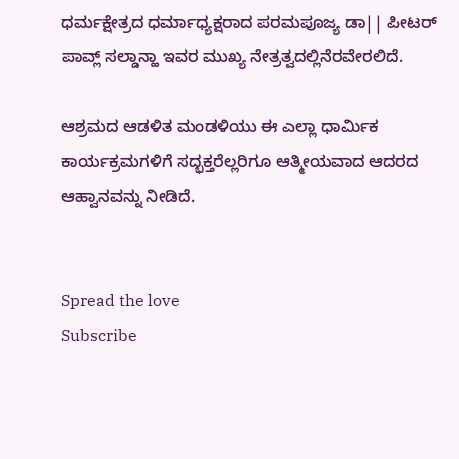ಧರ್ಮಕ್ಷೇತ್ರದ ಧರ್ಮಾಧ್ಯಕ್ಷರಾದ ಪರಮಪೂಜ್ಯ ಡಾ|| ಪೀಟರ್ ಪಾವ್ಲ್ ಸಲ್ಡಾನ್ಹಾ ಇವರ ಮುಖ್ಯ ನೇತ್ರತ್ವದಲ್ಲಿನೆರವೇರಲಿದೆ.

ಆಶ್ರಮದ ಆಡಳಿತ ಮಂಡಳಿಯು ಈ ಎಲ್ಲಾ ಧಾರ್ಮಿಕ ಕಾರ್ಯಕ್ರಮಗಳಿಗೆ ಸದ್ಭಕ್ತರೆಲ್ಲರಿಗೂ ಆತ್ಮೀಯವಾದ ಆದರದ ಆಹ್ವಾನವನ್ನು ನೀಡಿದೆ.


Spread the love
Subscribe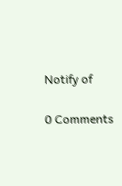Notify of

0 Comments